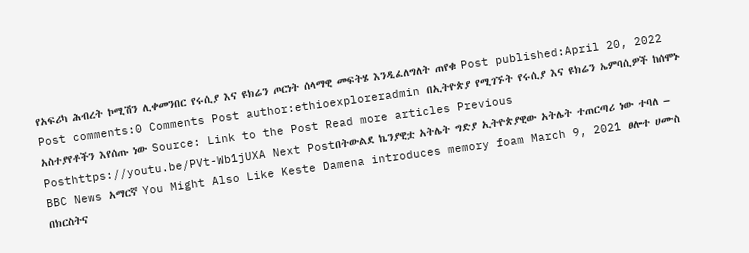የአፍሪካ ሕብረት ኮሚሽን ሊቀመንበር የሩሲያ እና ዩክሬን ጦርነት ሰላማዊ መፍትሄ እንዲፈለግለት ጠየቁ Post published:April 20, 2022 Post comments:0 Comments Post author:ethioexploreradmin በኢትዮጵያ የሚገኙት የሩሲያ እና ዩክሬን ኤምባሲዎች ከሰሞኑ አስተያየቶችን እየሰጡ ነው Source: Link to the Post Read more articles Previous Posthttps://youtu.be/PVt-Wb1jUXA Next Postበትውልደ ኬንያዊቷ አትሌት ግድያ ኢትዮጵያዊው አትሌት ተጠርጣሪ ነው ተባለ – BBC News አማርኛ You Might Also Like Keste Damena introduces memory foam March 9, 2021 ፀሎተ ሀሙስ በክርስትና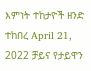እምነት ተከታዮች ዘንድ ተከበረ April 21, 2022 ቻይና የታይዋን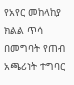የአየር መከላከያ ክልል ጥሳ በመግባት የጠብ አጫሪነት ተግባር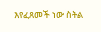እየፈጸመች ነው ስትል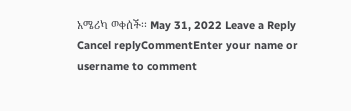አሜሪካ ወቀሰች፡፡ May 31, 2022 Leave a Reply Cancel replyCommentEnter your name or username to comment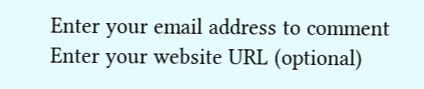Enter your email address to comment Enter your website URL (optional)